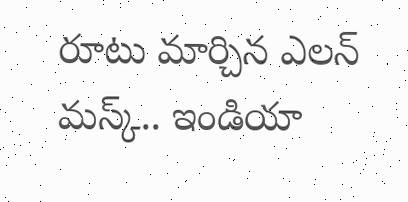రూటు మార్చిన ఎలన్‌ మస్క్‌.. ఇండియా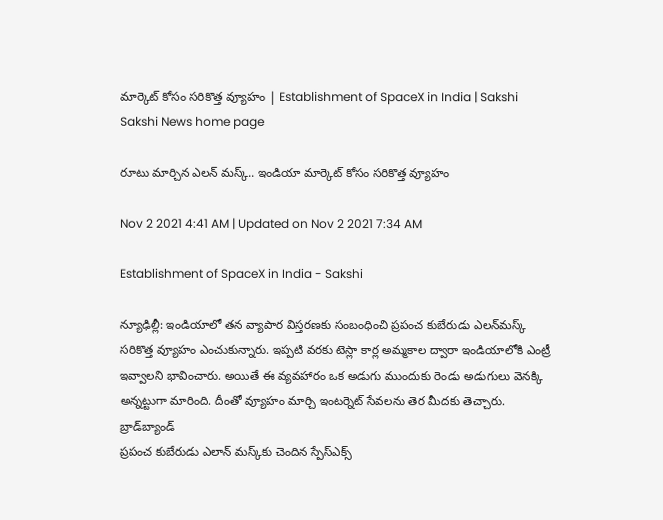మార్కెట్‌ కోసం సరికొత్త వ్యూహం | Establishment of SpaceX in India | Sakshi
Sakshi News home page

రూటు మార్చిన ఎలన్‌ మస్క్‌.. ఇండియా మార్కెట్‌ కోసం సరికొత్త వ్యూహం

Nov 2 2021 4:41 AM | Updated on Nov 2 2021 7:34 AM

Establishment of SpaceX in India - Sakshi

న్యూఢిల్లీ: ఇండియాలో తన వ్యాపార విస్తరణకు సంబంధించి ప్రపంచ కుబేరుడు ఎలన్‌మస్క్‌ సరికొత్త వ్యూహం ఎంచుకున్నారు. ఇప్పటి వరకు టెస్లా కార్ల అమ్మకాల ద్వారా ఇండియాలోకి ఎంట్రీ ఇవ్వాలని భావించారు. అయితే ఈ వ్యవహారం ఒక అడుగు ముందుకు రెండు అడుగులు వెనక్కి అన్నట్టుగా మారింది. దీంతో వ్యూహం మార్చి ఇంటర్నెట్‌ సేవలను తెర మీదకు తెచ్చారు.
బ్రాడ్‌బ్యాండ్‌
ప్రపంచ కుబేరుడు ఎలాన్‌ మస్క్‌కు చెందిన స్పేస్‌ఎక్స్‌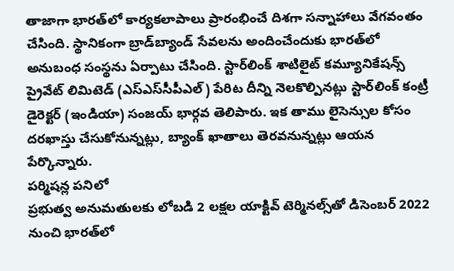తాజాగా భారత్‌లో కార్యకలాపాలు ప్రారంభించే దిశగా సన్నాహాలు వేగవంతం చేసింది. స్థానికంగా బ్రాడ్‌బ్యాండ్‌ సేవలను అందించేందుకు భారత్‌లో అనుబంధ సంస్థను ఏర్పాటు చేసింది. స్టార్‌లింక్‌ శాటిలైట్‌ కమ్యూనికేషన్స్‌ ప్రైవేట్‌ లిమిటెడ్‌ (ఎస్‌ఎస్‌సీపీఎల్‌) పేరిట దీన్ని నెలకొల్పినట్లు స్టార్‌లింక్‌ కంట్రీ డైరెక్టర్‌ (ఇండియా) సంజయ్‌ భార్గవ తెలిపారు. ఇక తాము లైసెన్సుల కోసం దరఖాస్తు చేసుకోనున్నట్లు, బ్యాంక్‌ ఖాతాలు తెరవనున్నట్లు ఆయన పేర్కొన్నారు.
పర్మిషన్ల పనిలో
ప్రభుత్వ అనుమతులకు లోబడి 2 లక్షల యాక్టివ్‌ టెర్మినల్స్‌తో డిసెంబర్‌ 2022 నుంచి భారత్‌లో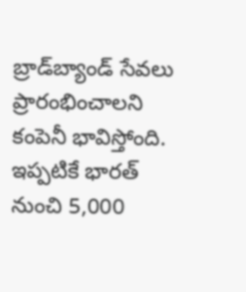బ్రాడ్‌బ్యాండ్‌ సేవలు ప్రారంభించాలని కంపెనీ భావిస్తోంది. ఇప్పటికే భారత్‌ నుంచి 5,000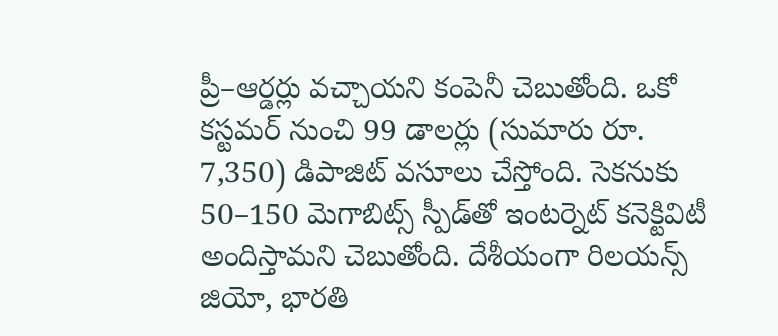ప్రీ–ఆర్డర్లు వచ్చాయని కంపెనీ చెబుతోంది. ఒకో కస్టమర్‌ నుంచి 99 డాలర్లు (సుమారు రూ. 7,350) డిపాజిట్‌ వసూలు చేస్తోంది. సెకనుకు 50–150 మెగాబిట్స్‌ స్పీడ్‌తో ఇంటర్నెట్‌ కనెక్టివిటీ అందిస్తామని చెబుతోంది. దేశీయంగా రిలయన్స్‌ జియో, భారతి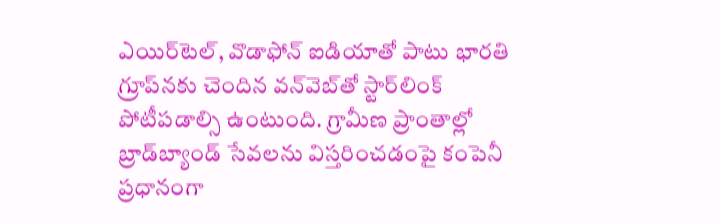ఎయిర్‌టెల్, వొడాఫోన్‌ ఐడియాతో పాటు భారతి గ్రూప్‌నకు చెందిన వన్‌వెబ్‌తో స్టార్‌లింక్‌ పోటీపడాల్సి ఉంటుంది. గ్రామీణ ప్రాంతాల్లో బ్రాడ్‌బ్యాండ్‌ సేవలను విస్తరించడంపై కంపెనీ ప్రధానంగా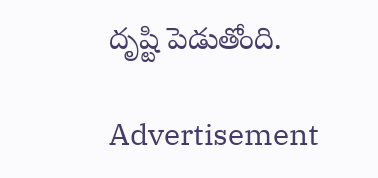దృష్టి పెడుతోంది.

Advertisement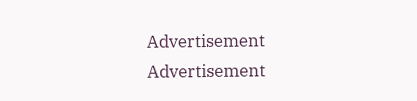Advertisement
Advertisement